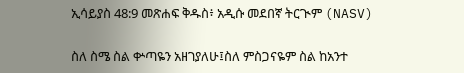ኢሳይያስ 48:9 መጽሐፍ ቅዱስ፥ አዲሱ መደበኛ ትርጒም (NASV)

ስለ ስሜ ስል ቍጣዬን አዘገያለሁ፤ስለ ምስጋናዬም ስል ከአንተ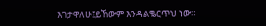እገታዋለሁ፤ይኸውም እንዳልቈርጥህ ነው።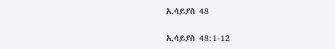ኢሳይያስ 48

ኢሳይያስ 48:1-12